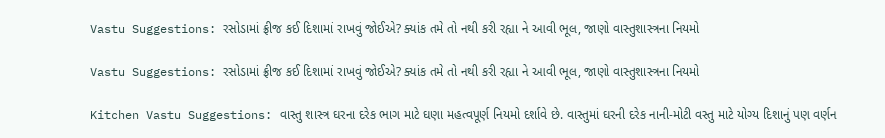Vastu Suggestions: રસોડામાં ફ્રીજ કઈ દિશામાં રાખવું જોઈએ? ક્યાંક તમે તો નથી કરી રહ્યા ને આવી ભૂલ, જાણો વાસ્તુશાસ્ત્રના નિયમો

Vastu Suggestions: રસોડામાં ફ્રીજ કઈ દિશામાં રાખવું જોઈએ? ક્યાંક તમે તો નથી કરી રહ્યા ને આવી ભૂલ, જાણો વાસ્તુશાસ્ત્રના નિયમો

Kitchen Vastu Suggestions: વાસ્તુ શાસ્ત્ર ઘરના દરેક ભાગ માટે ઘણા મહત્વપૂર્ણ નિયમો દર્શાવે છે. વાસ્તુમાં ઘરની દરેક નાની-મોટી વસ્તુ માટે યોગ્ય દિશાનું પણ વર્ણન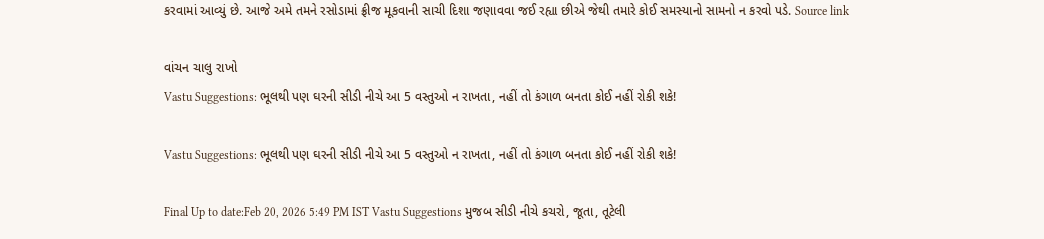કરવામાં આવ્યું છે. આજે અમે તમને રસોડામાં ફ્રીજ મૂકવાની સાચી દિશા જણાવવા જઈ રહ્યા છીએ જેથી તમારે કોઈ સમસ્યાનો સામનો ન કરવો પડે. Source link

વાંચન ચાલુ રાખો
Vastu Suggestions: ભૂલથી પણ ઘરની સીડી નીચે આ 5 વસ્તુઓ ન રાખતા, નહીં તો કંગાળ બનતા કોઈ નહીં રોકી શકે!

Vastu Suggestions: ભૂલથી પણ ઘરની સીડી નીચે આ 5 વસ્તુઓ ન રાખતા, નહીં તો કંગાળ બનતા કોઈ નહીં રોકી શકે!

Final Up to date:Feb 20, 2026 5:49 PM IST Vastu Suggestions મુજબ સીડી નીચે કચરો, જૂતા, તૂટેલી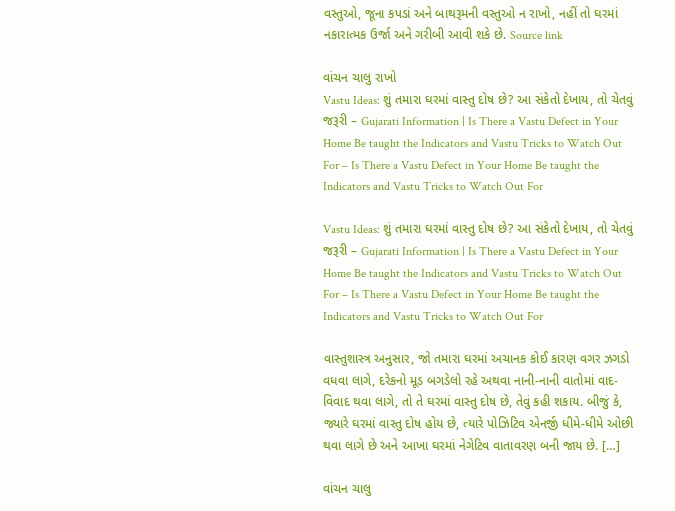વસ્તુઓ, જૂના કપડાં અને બાથરૂમની વસ્તુઓ ન રાખો, નહીં તો ઘરમાં નકારાત્મક ઉર્જા અને ગરીબી આવી શકે છે. Source link

વાંચન ચાલુ રાખો
Vastu Ideas: શું તમારા ઘરમાં વાસ્તુ દોષ છે? આ સંકેતો દેખાય, તો ચેતવું જરૂરી – Gujarati Information | Is There a Vastu Defect in Your Home Be taught the Indicators and Vastu Tricks to Watch Out For – Is There a Vastu Defect in Your Home Be taught the Indicators and Vastu Tricks to Watch Out For

Vastu Ideas: શું તમારા ઘરમાં વાસ્તુ દોષ છે? આ સંકેતો દેખાય, તો ચેતવું જરૂરી – Gujarati Information | Is There a Vastu Defect in Your Home Be taught the Indicators and Vastu Tricks to Watch Out For – Is There a Vastu Defect in Your Home Be taught the Indicators and Vastu Tricks to Watch Out For

વાસ્તુશાસ્ત્ર અનુસાર, જો તમારા ઘરમાં અચાનક કોઈ કારણ વગર ઝગડો વધવા લાગે, દરેકનો મૂડ બગડેલો રહે અથવા નાની-નાની વાતોમાં વાદ-વિવાદ થવા લાગે, તો તે ઘરમાં વાસ્તુ દોષ છે, તેવું કહી શકાય. બીજું કે, જ્યારે ઘરમાં વાસ્તુ દોષ હોય છે, ત્યારે પોઝિટિવ એનર્જી ધીમે-ધીમે ઓછી થવા લાગે છે અને આખા ઘરમાં નેગેટિવ વાતાવરણ બની જાય છે. […]

વાંચન ચાલુ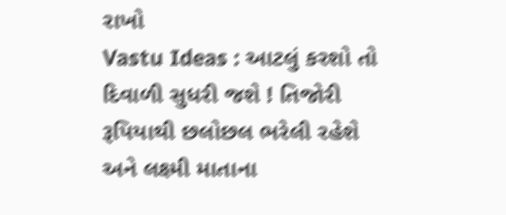રાખો
Vastu Ideas : આટલું કરશો તો દિવાળી સુધરી જશે ! તિજોરી રૂપિયાથી છલોછલ ભરેલી રહેશે અને લક્ષ્મી માતાના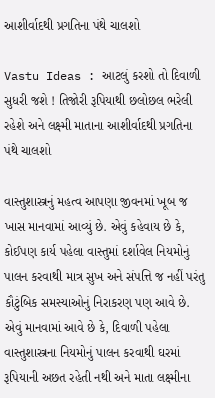આશીર્વાદથી પ્રગતિના પંથે ચાલશો

Vastu Ideas : આટલું કરશો તો દિવાળી સુધરી જશે ! તિજોરી રૂપિયાથી છલોછલ ભરેલી રહેશે અને લક્ષ્મી માતાના આશીર્વાદથી પ્રગતિના પંથે ચાલશો

વાસ્તુશાસ્ત્રનું મહત્વ આપણા જીવનમાં ખૂબ જ ખાસ માનવામાં આવ્યું છે. એવું કહેવાય છે કે, કોઈપણ કાર્ય પહેલા વાસ્તુમાં દર્શાવેલ નિયમોનું પાલન કરવાથી માત્ર સુખ અને સંપત્તિ જ નહીં પરંતુ કૌટુંબિક સમસ્યાઓનું નિરાકરણ પણ આવે છે. એવું માનવામાં આવે છે કે, દિવાળી પહેલા વાસ્તુશાસ્ત્રના નિયમોનું પાલન કરવાથી ઘરમાં રૂપિયાની અછત રહેતી નથી અને માતા લક્ષ્મીના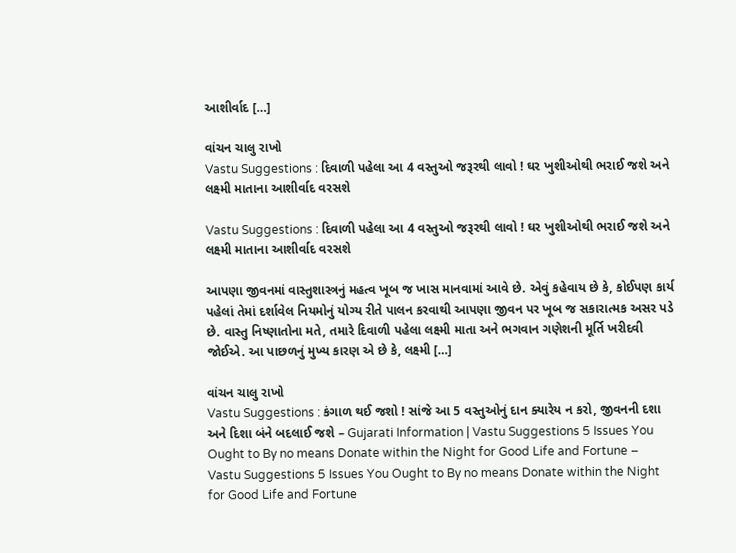આશીર્વાદ […]

વાંચન ચાલુ રાખો
Vastu Suggestions : દિવાળી પહેલા આ 4 વસ્તુઓ જરૂરથી લાવો ! ઘર ખુશીઓથી ભરાઈ જશે અને લક્ષ્મી માતાના આશીર્વાદ વરસશે

Vastu Suggestions : દિવાળી પહેલા આ 4 વસ્તુઓ જરૂરથી લાવો ! ઘર ખુશીઓથી ભરાઈ જશે અને લક્ષ્મી માતાના આશીર્વાદ વરસશે

આપણા જીવનમાં વાસ્તુશાસ્ત્રનું મહત્વ ખૂબ જ ખાસ માનવામાં આવે છે. એવું કહેવાય છે કે, કોઈપણ કાર્ય પહેલાં તેમાં દર્શાવેલ નિયમોનું યોગ્ય રીતે પાલન કરવાથી આપણા જીવન પર ખૂબ જ સકારાત્મક અસર પડે છે. વાસ્તુ નિષ્ણાતોના મતે, તમારે દિવાળી પહેલા લક્ષ્મી માતા અને ભગવાન ગણેશની મૂર્તિ ખરીદવી જોઈએ. આ પાછળનું મુખ્ય કારણ એ છે કે, લક્ષ્મી […]

વાંચન ચાલુ રાખો
Vastu Suggestions : કંગાળ થઈ જશો ! સાંજે આ 5 વસ્તુઓનું દાન ક્યારેય ન કરો, જીવનની દશા અને દિશા બંને બદલાઈ જશે – Gujarati Information | Vastu Suggestions 5 Issues You Ought to By no means Donate within the Night for Good Life and Fortune – Vastu Suggestions 5 Issues You Ought to By no means Donate within the Night for Good Life and Fortune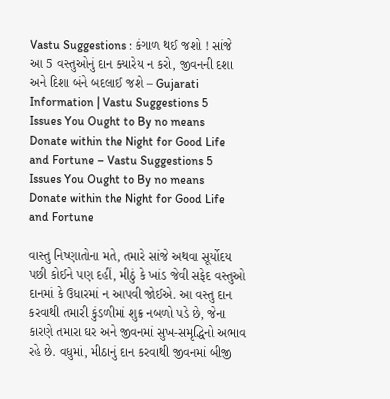Vastu Suggestions : કંગાળ થઈ જશો ! સાંજે આ 5 વસ્તુઓનું દાન ક્યારેય ન કરો, જીવનની દશા અને દિશા બંને બદલાઈ જશે – Gujarati Information | Vastu Suggestions 5 Issues You Ought to By no means Donate within the Night for Good Life and Fortune – Vastu Suggestions 5 Issues You Ought to By no means Donate within the Night for Good Life and Fortune

વાસ્તુ નિષ્ણાતોના મતે, તમારે સાંજે અથવા સૂર્યોદય પછી કોઈને પણ દહીં, મીઠું કે ખાંડ જેવી સફેદ વસ્તુઓ દાનમાં કે ઉધારમાં ન આપવી જોઈએ. આ વસ્તુ દાન કરવાથી તમારી કુંડળીમાં શુક્ર નબળો પડે છે, જેના કારણે તમારા ઘર અને જીવનમાં સુખ-સમૃદ્ધિનો અભાવ રહે છે. વધુમાં, મીઠાનું દાન કરવાથી જીવનમાં બીજી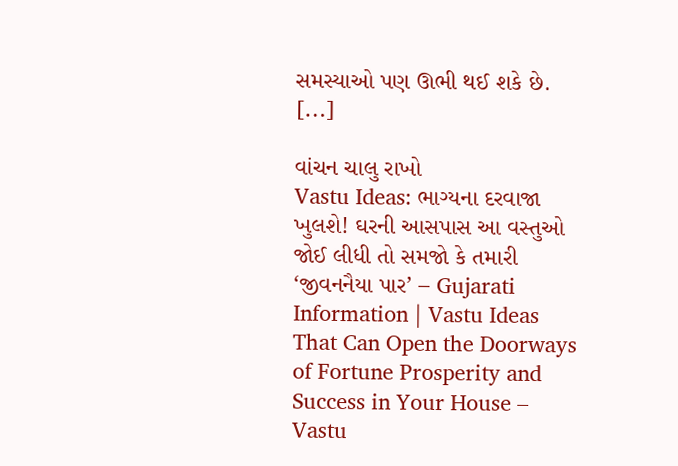સમસ્યાઓ પણ ઊભી થઈ શકે છે. […]

વાંચન ચાલુ રાખો
Vastu Ideas: ભાગ્યના દરવાજા ખુલશે! ઘરની આસપાસ આ વસ્તુઓ જોઈ લીધી તો સમજો કે તમારી ‘જીવનનૈયા પાર’ – Gujarati Information | Vastu Ideas That Can Open the Doorways of Fortune Prosperity and Success in Your House – Vastu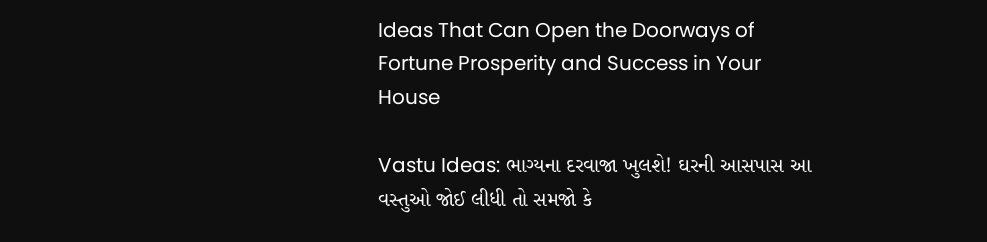Ideas That Can Open the Doorways of Fortune Prosperity and Success in Your House

Vastu Ideas: ભાગ્યના દરવાજા ખુલશે! ઘરની આસપાસ આ વસ્તુઓ જોઈ લીધી તો સમજો કે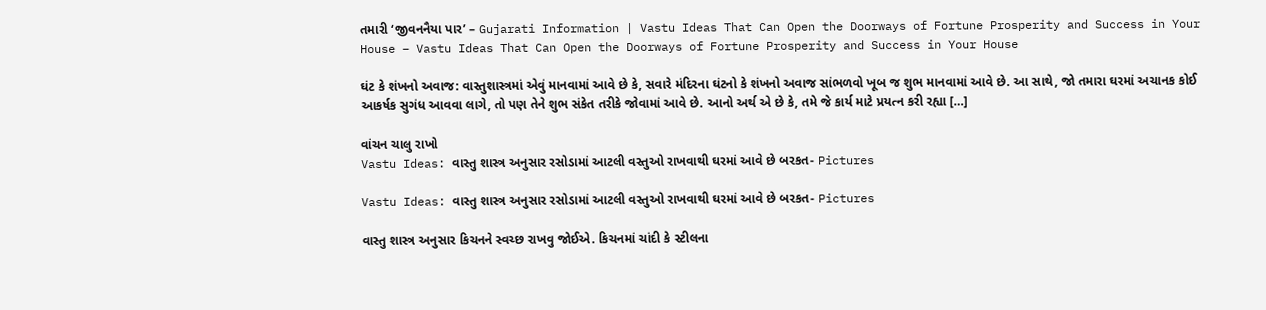તમારી ‘જીવનનૈયા પાર’ – Gujarati Information | Vastu Ideas That Can Open the Doorways of Fortune Prosperity and Success in Your House – Vastu Ideas That Can Open the Doorways of Fortune Prosperity and Success in Your House

ઘંટ કે શંખનો અવાજ: વાસ્તુશાસ્ત્રમાં એવું માનવામાં આવે છે કે, સવારે મંદિરના ઘંટનો કે શંખનો અવાજ સાંભળવો ખૂબ જ શુભ માનવામાં આવે છે. આ સાથે, જો તમારા ઘરમાં અચાનક કોઈ આકર્ષક સુગંધ આવવા લાગે, તો પણ તેને શુભ સંકેત તરીકે જોવામાં આવે છે. આનો અર્થ એ છે કે, તમે જે કાર્ય માટે પ્રયત્ન કરી રહ્યા […]

વાંચન ચાલુ રાખો
Vastu Ideas: વાસ્તુ શાસ્ત્ર અનુસાર રસોડામાં આટલી વસ્તુઓ રાખવાથી ઘરમાં આવે છે બરકત- Pictures

Vastu Ideas: વાસ્તુ શાસ્ત્ર અનુસાર રસોડામાં આટલી વસ્તુઓ રાખવાથી ઘરમાં આવે છે બરકત- Pictures

વાસ્તુ શાસ્ત્ર અનુસાર કિચનને સ્વચ્છ રાખવુ જોઈએ. કિચનમાં ચાંદી કે સ્ટીલના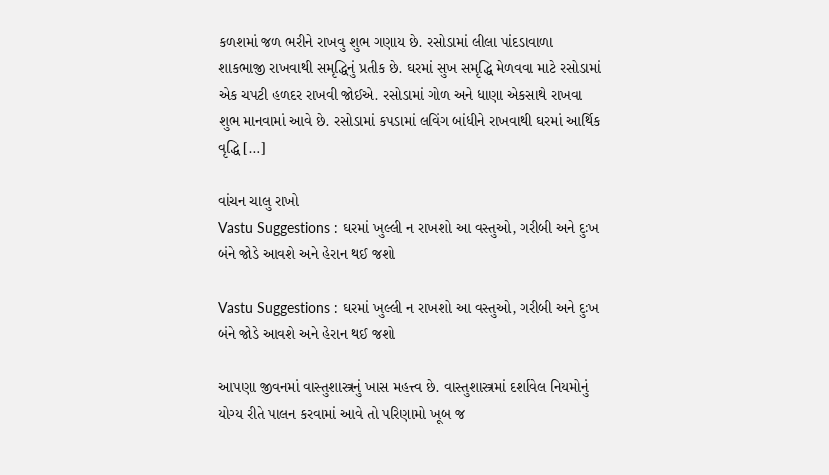કળશમાં જળ ભરીને રાખવુ શુભ ગણાય છે. રસોડામાં લીલા પાંદડાવાળા શાકભાજી રાખવાથી સમૃદ્ધિનું પ્રતીક છે. ઘરમાં સુખ સમૃદ્ધિ મેળવવા માટે રસોડામાં એક ચપટી હળદર રાખવી જોઈએ. રસોડામાં ગોળ અને ધાણા એકસાથે રાખવા શુભ માનવામાં આવે છે. રસોડામાં કપડામાં લવિંગ બાંધીને રાખવાથી ઘરમાં આર્થિક વૃદ્ધિ […]

વાંચન ચાલુ રાખો
Vastu Suggestions : ઘરમાં ખુલ્લી ન રાખશો આ વસ્તુઓ, ગરીબી અને દુઃખ બંને જોડે આવશે અને હેરાન થઈ જશો

Vastu Suggestions : ઘરમાં ખુલ્લી ન રાખશો આ વસ્તુઓ, ગરીબી અને દુઃખ બંને જોડે આવશે અને હેરાન થઈ જશો

આપણા જીવનમાં વાસ્તુશાસ્ત્રનું ખાસ મહત્ત્વ છે. વાસ્તુશાસ્ત્રમાં દર્શાવેલ નિયમોનું યોગ્ય રીતે પાલન કરવામાં આવે તો પરિણામો ખૂબ જ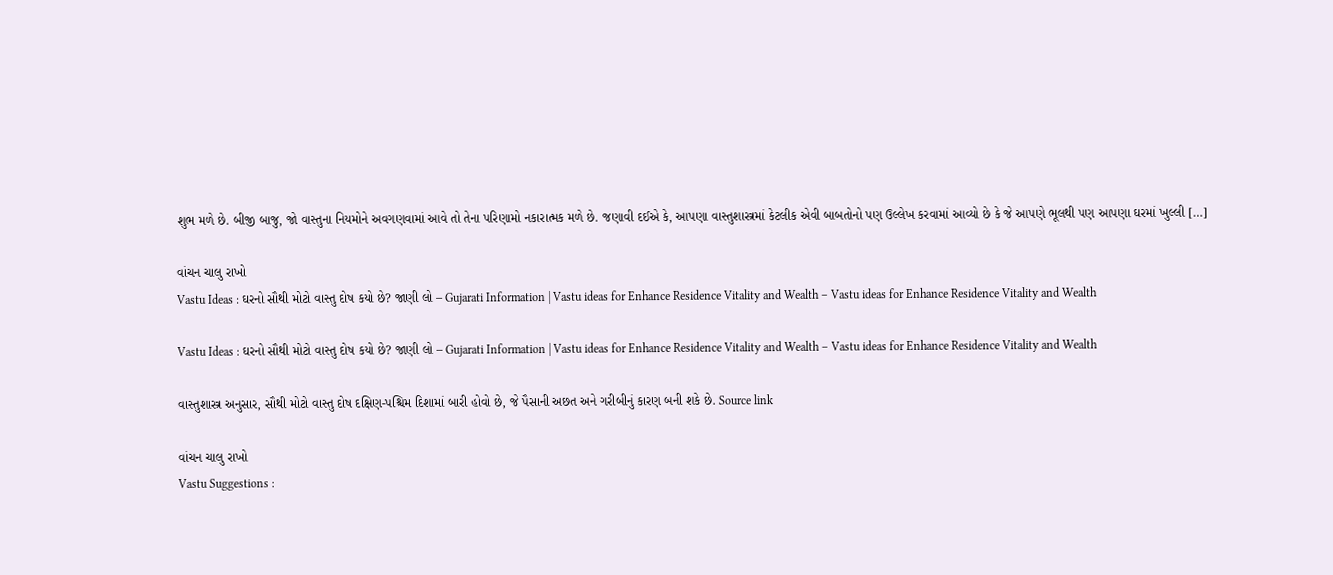શુભ મળે છે. બીજી બાજુ, જો વાસ્તુના નિયમોને અવગણવામાં આવે તો તેના પરિણામો નકારાત્મક મળે છે. જણાવી દઈએ કે, આપણા વાસ્તુશાસ્ત્રમાં કેટલીક એવી બાબતોનો પણ ઉલ્લેખ કરવામાં આવ્યો છે કે જે આપણે ભૂલથી પણ આપણા ઘરમાં ખુલ્લી […]

વાંચન ચાલુ રાખો
Vastu Ideas : ઘરનો સૌથી મોટો વાસ્તુ દોષ કયો છે? જાણી લો – Gujarati Information | Vastu ideas for Enhance Residence Vitality and Wealth – Vastu ideas for Enhance Residence Vitality and Wealth

Vastu Ideas : ઘરનો સૌથી મોટો વાસ્તુ દોષ કયો છે? જાણી લો – Gujarati Information | Vastu ideas for Enhance Residence Vitality and Wealth – Vastu ideas for Enhance Residence Vitality and Wealth

વાસ્તુશાસ્ત્ર અનુસાર, સૌથી મોટો વાસ્તુ દોષ દક્ષિણ-પશ્ચિમ દિશામાં બારી હોવો છે, જે પૈસાની અછત અને ગરીબીનું કારણ બની શકે છે. Source link

વાંચન ચાલુ રાખો
Vastu Suggestions :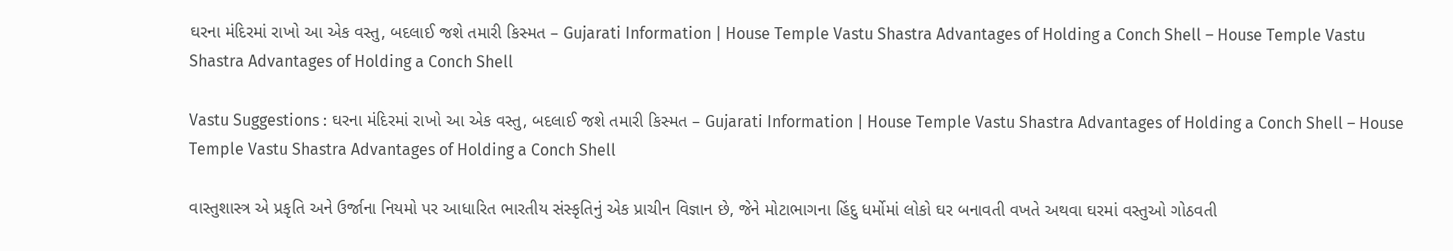ઘરના મંદિરમાં રાખો આ એક વસ્તુ, બદલાઈ જશે તમારી કિસ્મત – Gujarati Information | House Temple Vastu Shastra Advantages of Holding a Conch Shell – House Temple Vastu Shastra Advantages of Holding a Conch Shell

Vastu Suggestions : ઘરના મંદિરમાં રાખો આ એક વસ્તુ, બદલાઈ જશે તમારી કિસ્મત – Gujarati Information | House Temple Vastu Shastra Advantages of Holding a Conch Shell – House Temple Vastu Shastra Advantages of Holding a Conch Shell

વાસ્તુશાસ્ત્ર એ પ્રકૃતિ અને ઉર્જાના નિયમો પર આધારિત ભારતીય સંસ્કૃતિનું એક પ્રાચીન વિજ્ઞાન છે, જેને મોટાભાગના હિંદુ ધર્મોમાં લોકો ઘર બનાવતી વખતે અથવા ઘરમાં વસ્તુઓ ગોઠવતી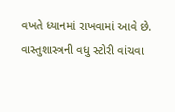વખતે ધ્યાનમાં રાખવામાં આવે છે. વાસ્તુશાસ્ત્રની વધુ સ્ટોરી વાંચવા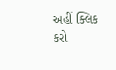અહીં ક્લિક કરો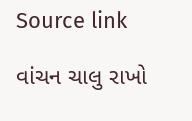Source link

વાંચન ચાલુ રાખો